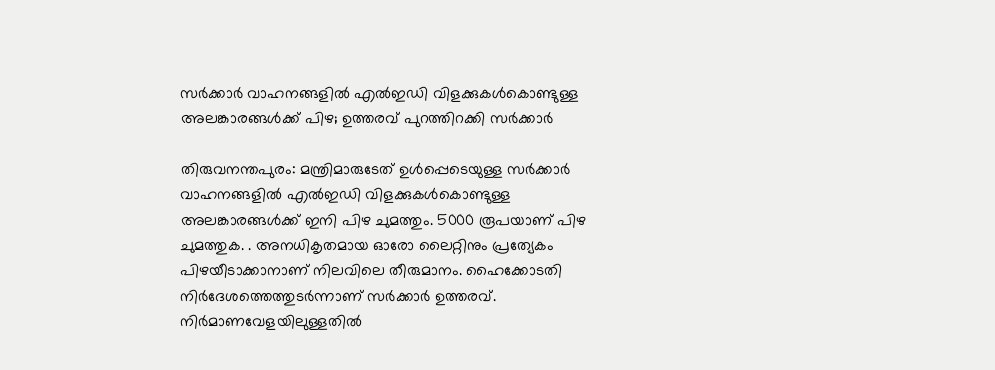സർക്കാർ വാഹനങ്ങളിൽ എൽഇഡി വിളക്കുകൾകൊണ്ടുള്ള അലങ്കാരങ്ങൾക്ക് പിഴ; ഉത്തരവ് പുറത്തിറക്കി സർക്കാർ

തിരുവനന്തപുരം: മന്ത്രിമാരുടേത് ഉൾപ്പെടെയുള്ള സർക്കാർ വാഹനങ്ങളിൽ എൽഇഡി വിളക്കുകൾകൊണ്ടുള്ള അലങ്കാരങ്ങൾക്ക് ഇനി പിഴ ചുമത്തും. 5000 രൂപയാണ് പിഴ ചുമത്തുക. . അനധികൃതമായ ഓരോ ലൈറ്റിനും പ്രത്യേകം പിഴയീടാക്കാനാണ് നിലവിലെ തീരുമാനം. ഹൈക്കോടതി നിർദേശത്തെത്തുടർന്നാണ് സർക്കാർ ഉത്തരവ്. നിർമാണവേളയിലുള്ളതിൽ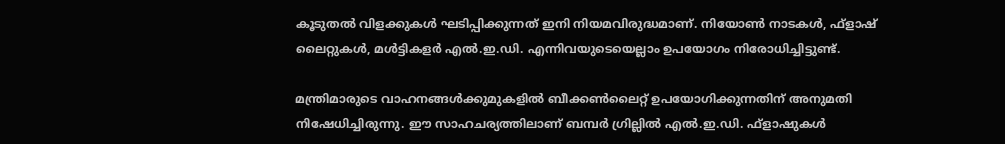കൂടുതൽ വിളക്കുകൾ ഘടിപ്പിക്കുന്നത് ഇനി നിയമവിരുദ്ധമാണ്. നിയോൺ നാടകൾ, ഫ്ളാഷ് ലൈറ്റുകൾ, മൾട്ടികളർ എൽ.ഇ.ഡി. എന്നിവയുടെയെല്ലാം ഉപയോഗം നിരോധിച്ചിട്ടുണ്ട്.

മന്ത്രിമാരുടെ വാഹനങ്ങൾക്കുമുകളിൽ ബീക്കൺലൈറ്റ് ഉപയോഗിക്കുന്നതിന് അനുമതി നിഷേധിച്ചിരുന്നു. ഈ സാഹചര്യത്തിലാണ് ബമ്പർ ഗ്രില്ലിൽ എൽ.ഇ.ഡി. ഫ്ളാഷുകൾ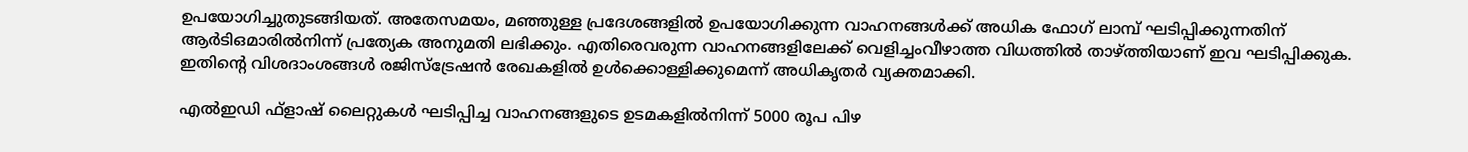ഉപയോഗിച്ചുതുടങ്ങിയത്. അതേസമയം, മഞ്ഞുള്ള പ്രദേശങ്ങളിൽ ഉപയോഗിക്കുന്ന വാഹനങ്ങൾക്ക് അധിക ഫോഗ് ലാമ്പ് ഘടിപ്പിക്കുന്നതിന് ആർടിഒമാരിൽനിന്ന് പ്രത്യേക അനുമതി ലഭിക്കും. എതിരെവരുന്ന വാഹനങ്ങളിലേക്ക് വെളിച്ചംവീഴാത്ത വിധത്തിൽ താഴ്ത്തിയാണ് ഇവ ഘടിപ്പിക്കുക. ഇതിന്റെ വിശദാംശങ്ങൾ രജിസ്‌ട്രേഷൻ രേഖകളിൽ ഉൾക്കൊള്ളിക്കുമെന്ന് അധികൃതർ വ്യക്തമാക്കി.

എൽഇഡി ഫ്‌ളാഷ് ലൈറ്റുകൾ ഘടിപ്പിച്ച വാഹനങ്ങളുടെ ഉടമകളിൽനിന്ന് 5000 രൂപ പിഴ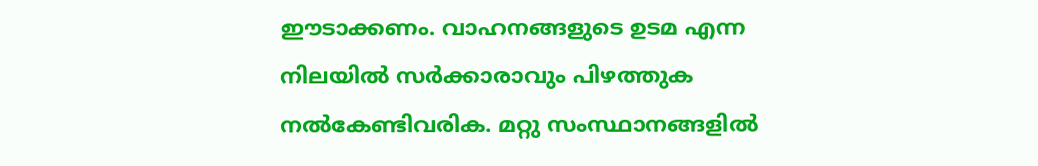ഈടാക്കണം. വാഹനങ്ങളുടെ ഉടമ എന്ന നിലയിൽ സർക്കാരാവും പിഴത്തുക നൽകേണ്ടിവരിക. മറ്റു സംസ്ഥാനങ്ങളിൽ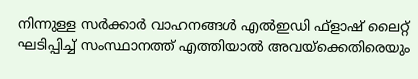നിന്നുള്ള സർക്കാർ വാഹനങ്ങൾ എൽഇഡി ഫ്‌ളാഷ് ലൈറ്റ് ഘടിപ്പിച്ച് സംസ്ഥാനത്ത് എത്തിയാൽ അവയ്‌ക്കെതിരെയും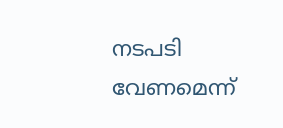നടപടി വേണമെന്ന്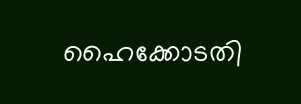ഹൈക്കോടതി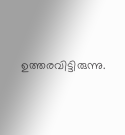ഉത്തരവിട്ടിരുന്നു.